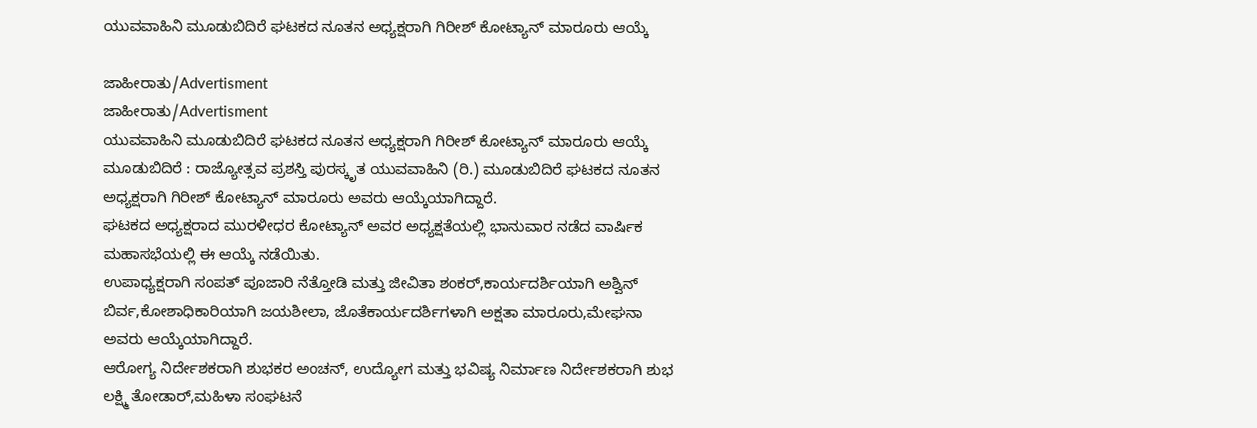ಯುವವಾಹಿನಿ ಮೂಡುಬಿದಿರೆ ಘಟಕದ ನೂತನ ಅಧ್ಯಕ್ಷರಾಗಿ ಗಿರೀಶ್ ಕೋಟ್ಯಾನ್ ಮಾರೂರು ಆಯ್ಕೆ

ಜಾಹೀರಾತು/Advertisment
ಜಾಹೀರಾತು/Advertisment
ಯುವವಾಹಿನಿ ಮೂಡುಬಿದಿರೆ ಘಟಕದ ನೂತನ ಅಧ್ಯಕ್ಷರಾಗಿ ಗಿರೀಶ್ ಕೋಟ್ಯಾನ್ ಮಾರೂರು ಆಯ್ಕೆ
ಮೂಡುಬಿದಿರೆ : ರಾಜ್ಯೋತ್ಸವ ಪ್ರಶಸ್ತಿ ಪುರಸ್ಕೃತ ಯುವವಾಹಿನಿ (ರಿ.) ಮೂಡುಬಿದಿರೆ ಘಟಕದ ನೂತನ ಅಧ್ಯಕ್ಷರಾಗಿ ಗಿರೀಶ್ ಕೋಟ್ಯಾನ್ ಮಾರೂರು ಅವರು ಆಯ್ಕೆಯಾಗಿದ್ದಾರೆ.
ಘಟಕದ ಅಧ್ಯಕ್ಷರಾದ ಮುರಳೀಧರ ಕೋಟ್ಯಾನ್ ಅವರ ಅಧ್ಯಕ್ಷತೆಯಲ್ಲಿ ಭಾನುವಾರ ನಡೆದ ವಾರ್ಷಿಕ ಮಹಾಸಭೆಯಲ್ಲಿ ಈ ಆಯ್ಕೆ ನಡೆಯಿತು.
ಉಪಾಧ್ಯಕ್ಷರಾಗಿ ಸಂಪತ್ ಪೂಜಾರಿ ನೆತ್ತೋಡಿ ಮತ್ತು ಜೀವಿತಾ ಶಂಕರ್,ಕಾರ್ಯದರ್ಶಿಯಾಗಿ ಅಶ್ವಿನ್ ಬಿರ್ವ,ಕೋಶಾಧಿಕಾರಿಯಾಗಿ ಜಯಶೀಲಾ, ಜೊತೆಕಾರ್ಯದರ್ಶಿಗಳಾಗಿ ಅಕ್ಷತಾ ಮಾರೂರು,ಮೇಘನಾ ಅವರು ಆಯ್ಕೆಯಾಗಿದ್ದಾರೆ.
ಆರೋಗ್ಯ ನಿರ್ದೇಶಕರಾಗಿ ಶುಭಕರ ಅಂಚನ್, ಉದ್ಯೋಗ ಮತ್ತು ಭವಿಷ್ಯ ನಿರ್ಮಾಣ ನಿರ್ದೇಶಕರಾಗಿ ಶುಭ ಲಕ್ಷ್ಮಿ ತೋಡಾರ್,ಮಹಿಳಾ ಸಂಘಟನೆ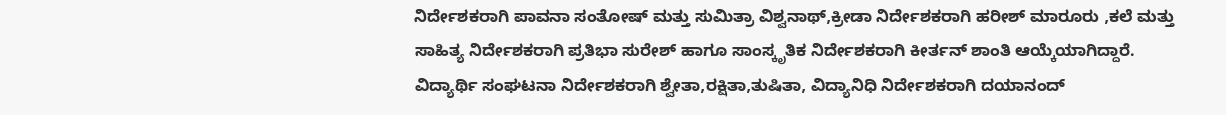ನಿರ್ದೇಶಕರಾಗಿ ಪಾವನಾ ಸಂತೋಷ್ ಮತ್ತು ಸುಮಿತ್ರಾ ವಿಶ್ವನಾಥ್,ಕ್ರೀಡಾ ನಿರ್ದೇಶಕರಾಗಿ ಹರೀಶ್ ಮಾರೂರು ,ಕಲೆ ಮತ್ತು ಸಾಹಿತ್ಯ ನಿರ್ದೇಶಕರಾಗಿ ಪ್ರತಿಭಾ ಸುರೇಶ್ ಹಾಗೂ ಸಾಂಸ್ಕೃತಿಕ ನಿರ್ದೇಶಕರಾಗಿ ಕೀರ್ತನ್ ಶಾಂತಿ ಆಯ್ಕೆಯಾಗಿದ್ದಾರೆ.
ವಿದ್ಯಾರ್ಥಿ ಸಂಘಟನಾ ನಿರ್ದೇಶಕರಾಗಿ ಶ್ವೇತಾ,ರಕ್ಷಿತಾ,ತುಷಿತಾ, ವಿದ್ಯಾನಿಧಿ ನಿರ್ದೇಶಕರಾಗಿ ದಯಾನಂದ್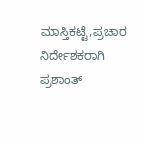ಮಾಸ್ತಿಕಟ್ಟೆ,ಪ್ರಚಾರ ನಿರ್ದೇಶಕರಾಗಿ ಪ್ರಶಾಂತ್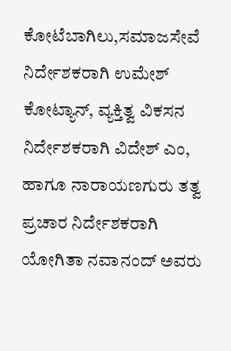ಕೋಟೆಬಾಗಿಲು,ಸಮಾಜಸೇವೆ ನಿರ್ದೇಶಕರಾಗಿ ಉಮೇಶ್ ಕೋಟ್ಯಾನ್, ವ್ಯಕ್ತಿತ್ವ ವಿಕಸನ ನಿರ್ದೇಶಕರಾಗಿ ವಿದೇಶ್ ಎಂ, ಹಾಗೂ ನಾರಾಯಣಗುರು ತತ್ವ ಪ್ರಚಾರ ನಿರ್ದೇಶಕರಾಗಿ ಯೋಗಿತಾ ನವಾನಂದ್ ಅವರು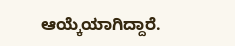ಆಯ್ಕೆಯಾಗಿದ್ದಾರೆ.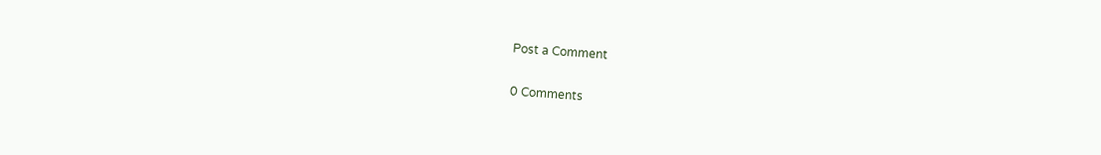Post a Comment

0 Comments